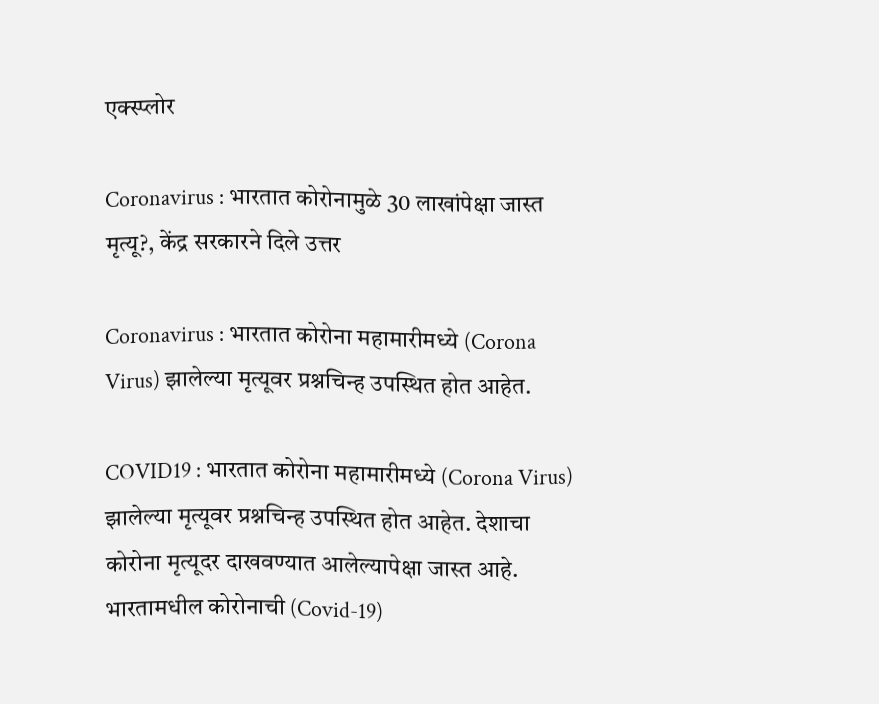एक्स्प्लोर

Coronavirus : भारतात कोरोनामुळे 30 लाखांपेक्षा जास्त मृत्यू?, केंद्र सरकारने दिले उत्तर

Coronavirus : भारतात कोरोना महामारीमध्ये (Corona Virus) झालेल्या मृत्यूवर प्रश्नचिन्ह उपस्थित होत आहेत.

COVID19 : भारतात कोरोना महामारीमध्ये (Corona Virus) झालेल्या मृत्यूवर प्रश्नचिन्ह उपस्थित होत आहेत. देशाचा कोरोना मृत्यूदर दाखवण्यात आलेल्यापेक्षा जास्त आहे. भारतामधील कोरोनाची (Covid-19)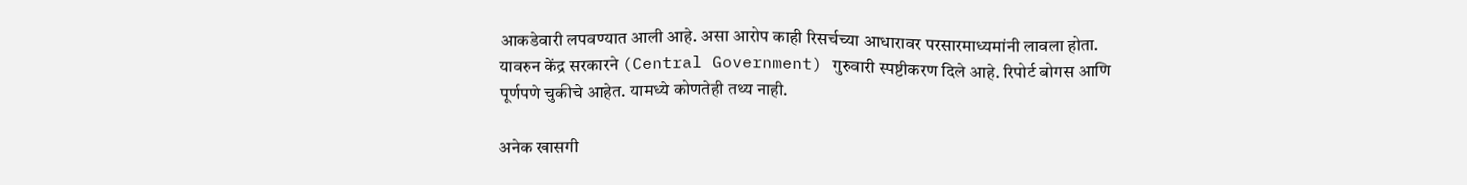आकडेवारी लपवण्यात आली आहे. असा आरोप काही रिसर्चच्या आधारावर परसारमाध्यमांनी लावला होता. यावरुन केंद्र सरकारने (Central Government) गुरुवारी स्पष्टीकरण दिले आहे. रिपोर्ट बोगस आणि पूर्णपणे चुकीचे आहेत. यामध्ये कोणतेही तथ्य नाही.

अनेक खासगी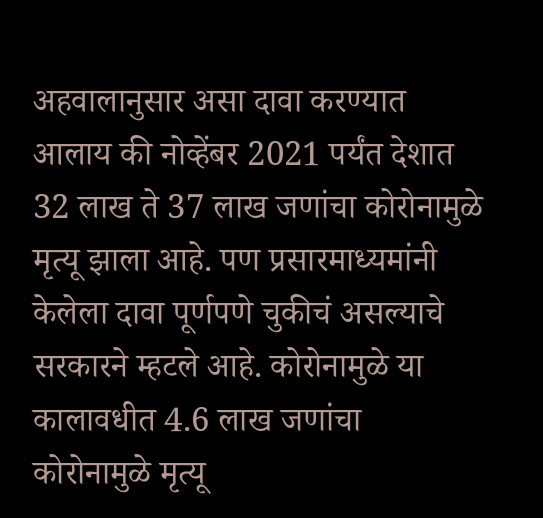अहवालानुसार असा दावा करण्यात आलाय की नोव्हेंबर 2021 पर्यंत देशात 32 लाख ते 37 लाख जणांचा कोरोनामुळे मृत्यू झाला आहे. पण प्रसारमाध्यमांनी केलेला दावा पूर्णपणे चुकीचं असल्याचे सरकारने म्हटले आहे. कोरोनामुळे या कालावधीत 4.6 लाख जणांचा कोरोनामुळे मृत्यू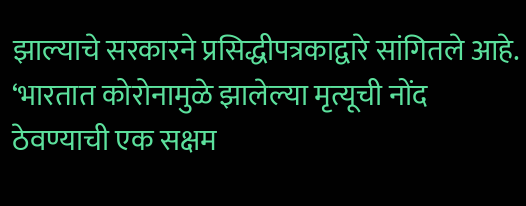झाल्याचे सरकारने प्रसिद्धीपत्रकाद्वारे सांगितले आहे.  ‘भारतात कोरोनामुळे झालेल्या मृत्यूची नोंद ठेवण्याची एक सक्षम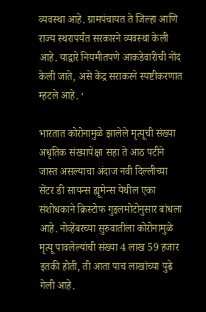व्यवस्था आहे. ग्रामपंचायत ते जिल्हा आणि राज्य स्थरापर्यंत सरकारने व्यवस्था केली आहे. याद्वारे नियमीतपणे आकडेवारीची नोंद केली जाते, असे केंद्र सराकरने स्पष्टीकरणात म्हटले आहे. ‘

भारतात कोरोनामुळे झालेले मृत्यूची संख्या अधृतिक संख्यापेक्षा सहा ते आठ पटीने जास्त असल्याचा अंदाज नवी दिल्लीच्या सेंटर डी सायन्स ह्यूमेन्स येथील एका संशोधकाने क्रिस्टोफ गुइलमोटोनुसार बांधला आहे. नोव्हेंबरच्या सुरुवातीला कोरोनामुळे मृत्यू पावलेल्यांची संख्या 4 लाख 59 हजार इतकी होती, ती आता पाच लाखांच्या पुढे गेली आहे.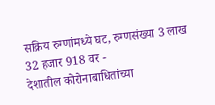सक्रिय रुग्णांमध्ये घट, रुग्णसंख्या 3 लाख 32 हजार 918 वर -
देशातील कोरोनाबाधितांच्या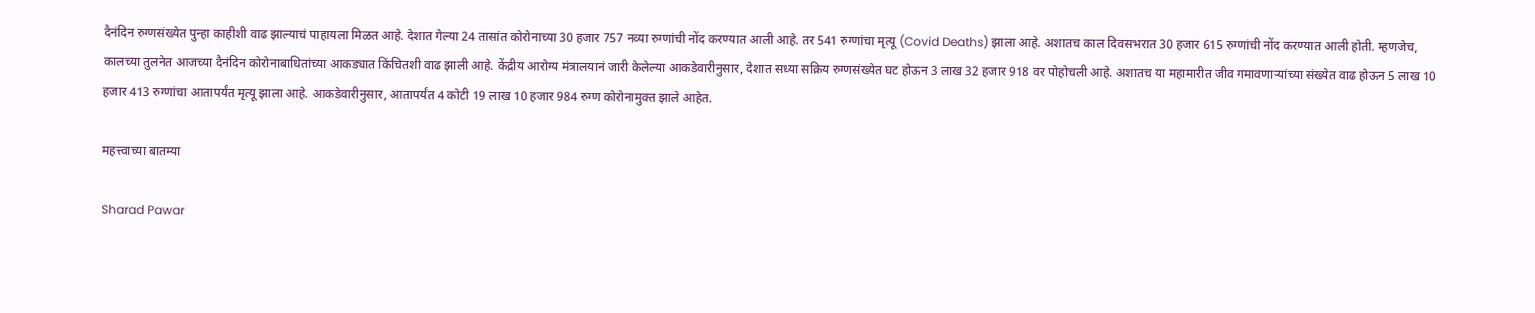दैनंदिन रुग्णसंख्येत पुन्हा काहीशी वाढ झाल्याचं पाहायला मिळत आहे. देशात गेल्या 24 तासांत कोरोनाच्या 30 हजार 757 नव्या रुग्णांची नोंद करण्यात आली आहे. तर 541 रुग्णांचा मृत्यू (Covid Deaths) झाला आहे. अशातच काल दिवसभरात 30 हजार 615 रुग्णांची नोंद करण्यात आली होती. म्हणजेच, कालच्या तुलनेत आजच्या दैनंदिन कोरोनाबाधितांच्या आकड्यात किंचितशी वाढ झाली आहे. केंद्रीय आरोग्य मंत्रालयानं जारी केलेल्या आकडेवारीनुसार, देशात सध्या सक्रिय रुग्णसंख्येत घट होऊन 3 लाख 32 हजार 918 वर पोहोचली आहे. अशातच या महामारीत जीव गमावणाऱ्यांच्या संख्येत वाढ होऊन 5 लाख 10 हजार 413 रुग्णांचा आतापर्यंत मृत्यू झाला आहे. आकडेवारीनुसार, आतापर्यंत 4 कोटी 19 लाख 10 हजार 984 रुग्ण कोरोनामुक्त झाले आहेत.

महत्त्वाच्या बातम्या

Sharad Pawar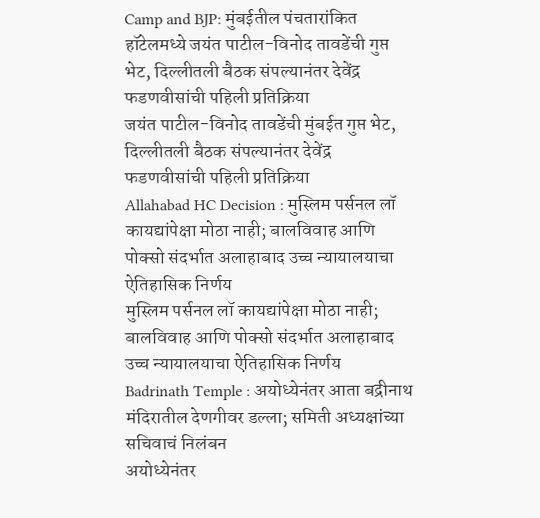Camp and BJP: मुंबईतील पंचतारांकित हॉटेलमध्ये जयंत पाटील-विनोद तावडेंची गुप्त भेट, दिल्लीतली बैठक संपल्यानंतर देवेंद्र फडणवीसांची पहिली प्रतिक्रिया
जयंत पाटील-विनोद तावडेंची मुंबईत गुप्त भेट, दिल्लीतली बैठक संपल्यानंतर देवेंद्र फडणवीसांची पहिली प्रतिक्रिया
Allahabad HC Decision : मुस्लिम पर्सनल लॉ कायद्यांपेक्षा मोठा नाही; बालविवाह आणि पोक्सो संदर्भात अलाहाबाद उच्च न्यायालयाचा ऐतिहासिक निर्णय
मुस्लिम पर्सनल लॉ कायद्यांपेक्षा मोठा नाही; बालविवाह आणि पोक्सो संदर्भात अलाहाबाद उच्च न्यायालयाचा ऐतिहासिक निर्णय
Badrinath Temple : अयोध्येनंतर आता बद्रीनाथ मंदिरातील देणगीवर डल्ला; समिती अध्यक्षांच्या सचिवाचं निलंबन
अयोध्येनंतर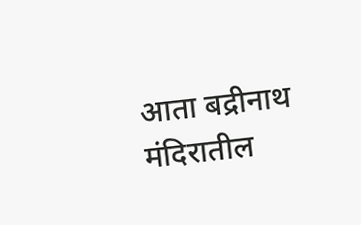आता बद्रीनाथ मंदिरातील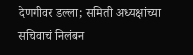देणगीवर डल्ला; समिती अध्यक्षांच्या सचिवाचं निलंबन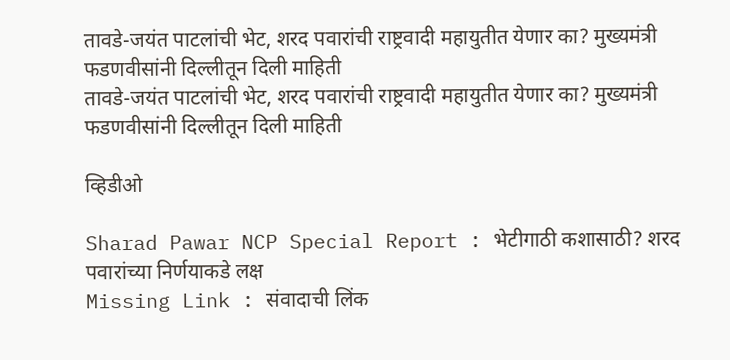तावडे-जयंत पाटलांची भेट, शरद पवारांची राष्ट्रवादी महायुतीत येणार का? मुख्यमंत्री फडणवीसांनी दिल्लीतून दिली माहिती
तावडे-जयंत पाटलांची भेट, शरद पवारांची राष्ट्रवादी महायुतीत येणार का? मुख्यमंत्री फडणवीसांनी दिल्लीतून दिली माहिती

व्हिडीओ

Sharad Pawar NCP Special Report : भेटीगाठी कशासाठी? शरद पवारांच्या निर्णयाकडे लक्ष
Missing Link : संवादाची लिंक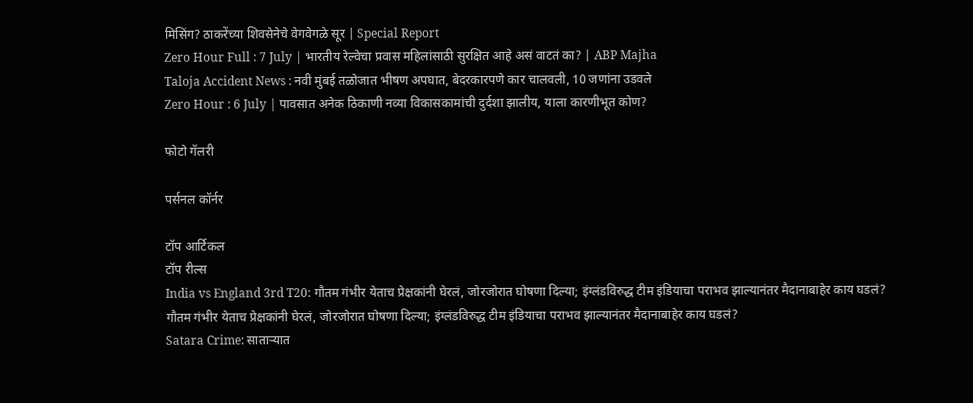मिसिंग? ठाकरेंच्या शिवसेनेचे वेगवेगळे सूर | Special Report
Zero Hour Full : 7 July | भारतीय रेल्वेचा प्रवास महिलांसाठी सुरक्षित आहे असं वाटतं का? | ABP Majha
Taloja Accident News : नवी मुंबई तळोजात भीषण अपघात, बेदरकारपणे कार चालवली, 10 जणांना उडवले
Zero Hour : 6 July | पावसात अनेक ठिकाणी नव्या विकासकामांची दुर्दशा झालीय, याला कारणीभूत कोण?

फोटो गॅलरी

पर्सनल कॉर्नर

टॉप आर्टिकल
टॉप रील्स
India vs England 3rd T20: गौतम गंभीर येताच प्रेक्षकांनी घेरलं, जोरजोरात घोषणा दिल्या; इंग्लंडविरुद्ध टीम इंडियाचा पराभव झाल्यानंतर मैदानाबाहेर काय घडलं?
गौतम गंभीर येताच प्रेक्षकांनी घेरलं, जोरजोरात घोषणा दिल्या; इंग्लंडविरुद्ध टीम इंडियाचा पराभव झाल्यानंतर मैदानाबाहेर काय घडलं?
Satara Crime: साताऱ्यात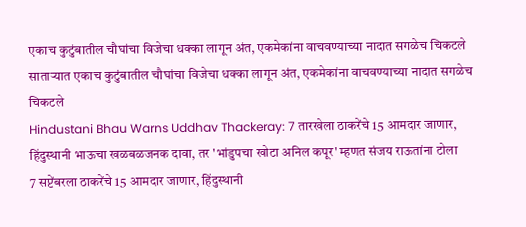एकाच कुटुंबातील चौघांचा विजेचा धक्का लागून अंत, एकमेकांना वाचवण्याच्या नादात सगळेच चिकटले
साताऱ्यात एकाच कुटुंबातील चौघांचा विजेचा धक्का लागून अंत, एकमेकांना वाचवण्याच्या नादात सगळेच चिकटले
Hindustani Bhau Warns Uddhav Thackeray: 7 तारखेला ठाकरेंचे 15 आमदार जाणार, हिंदुस्थानी भाऊचा खळबळजनक दावा, तर 'भांडुपचा खोटा अनिल कपूर' म्हणत संजय राऊतांना टोला
7 सप्टेंबरला ठाकरेंचे 15 आमदार जाणार, हिंदुस्थानी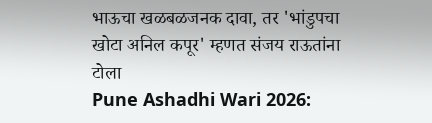भाऊचा खळबळजनक दावा, तर 'भांडुपचा खोटा अनिल कपूर' म्हणत संजय राऊतांना टोला
Pune Ashadhi Wari 2026: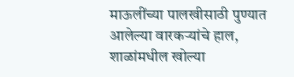माऊलींच्या पालखीसाठी पुण्यात आलेल्या वारकऱ्यांचे हाल, शाळांमधील खोल्या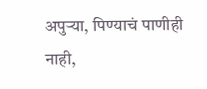अपुऱ्या, पिण्याचं पाणीही नाही,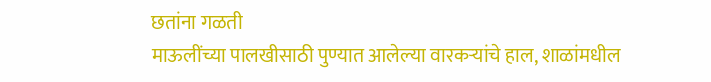छतांना गळती
माऊलींच्या पालखीसाठी पुण्यात आलेल्या वारकऱ्यांचे हाल, शाळांमधील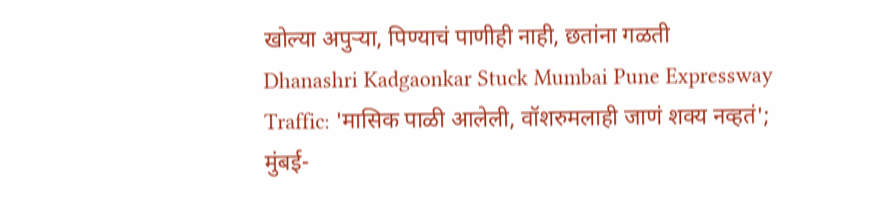खोल्या अपुऱ्या, पिण्याचं पाणीही नाही, छतांना गळती
Dhanashri Kadgaonkar Stuck Mumbai Pune Expressway Traffic: 'मासिक पाळी आलेली, वॉशरुमलाही जाणं शक्य नव्हतं'; मुंबई-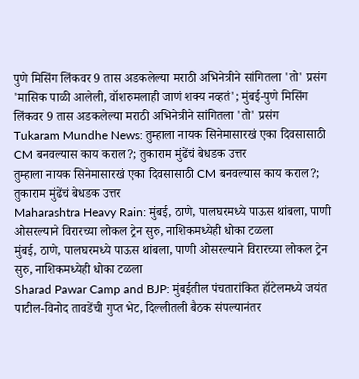पुणे मिसिंग लिंकवर 9 तास अडकलेल्या मराठी अभिनेत्रीने सांगितला 'तो' प्रसंग
'मासिक पाळी आलेली, वॉशरुमलाही जाणं शक्य नव्हतं'; मुंबई-पुणे मिसिंग लिंकवर 9 तास अडकलेल्या मराठी अभिनेत्रीने सांगितला 'तो' प्रसंग
Tukaram Mundhe News: तुम्हाला नायक सिनेमासारखं एका दिवसासाठी CM बनवल्यास काय कराल?; तुकाराम मुंढेंचं बेधडक उत्तर
तुम्हाला नायक सिनेमासारखं एका दिवसासाठी CM बनवल्यास काय कराल?; तुकाराम मुंढेंचं बेधडक उत्तर
Maharashtra Heavy Rain: मुंबई, ठाणे, पालघरमध्ये पाऊस थांबला, पाणी ओसरल्याने विरारच्या लोकल ट्रेन सुरु, नाशिकमध्येही धोका टळला
मुंबई, ठाणे, पालघरमध्ये पाऊस थांबला, पाणी ओसरल्याने विरारच्या लोकल ट्रेन सुरु, नाशिकमध्येही धोका टळला
Sharad Pawar Camp and BJP: मुंबईतील पंचतारांकित हॉटेलमध्ये जयंत पाटील-विनोद तावडेंची गुप्त भेट, दिल्लीतली बैठक संपल्यानंतर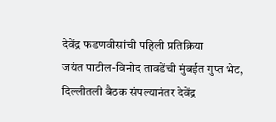देवेंद्र फडणवीसांची पहिली प्रतिक्रिया
जयंत पाटील-विनोद तावडेंची मुंबईत गुप्त भेट, दिल्लीतली बैठक संपल्यानंतर देवेंद्र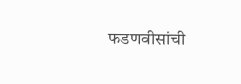फडणवीसांची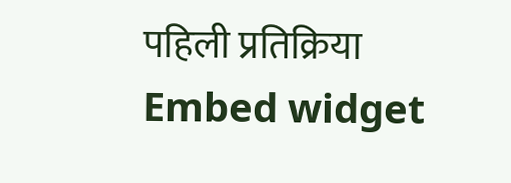पहिली प्रतिक्रिया
Embed widget